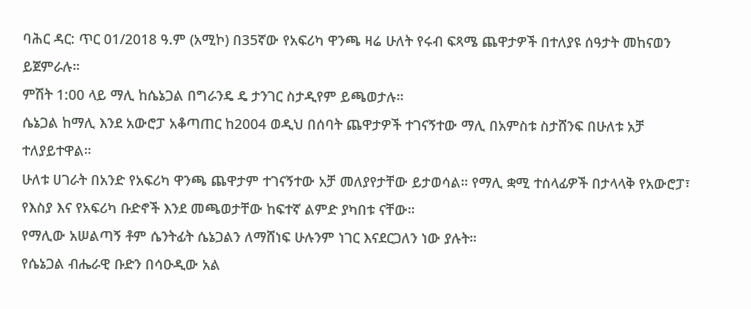ባሕር ዳር: ጥር 01/2018 ዓ.ም (አሚኮ) በ35ኛው የአፍሪካ ዋንጫ ዛሬ ሁለት የሩብ ፍጻሜ ጨዋታዎች በተለያዩ ሰዓታት መከናወን ይጀምራሉ።
ምሽት 1:00 ላይ ማሊ ከሴኔጋል በግራንዴ ዴ ታንገር ስታዲየም ይጫወታሉ።
ሴኔጋል ከማሊ እንደ አውሮፓ አቆጣጠር ከ2004 ወዲህ በሰባት ጨዋታዎች ተገናኝተው ማሊ በአምስቱ ስታሸንፍ በሁለቱ አቻ ተለያይተዋል።
ሁለቱ ሀገራት በአንድ የአፍሪካ ዋንጫ ጨዋታም ተገናኝተው አቻ መለያየታቸው ይታወሳል። የማሊ ቋሚ ተሰላፊዎች በታላላቅ የአውሮፓ፣ የእስያ እና የአፍሪካ ቡድኖች እንደ መጫወታቸው ከፍተኛ ልምድ ያካበቱ ናቸው።
የማሊው አሠልጣኝ ቶም ሴንትፊት ሴኔጋልን ለማሸነፍ ሁሉንም ነገር እናደርጋለን ነው ያሉት።
የሴኔጋል ብሔራዊ ቡድን በሳዑዲው አል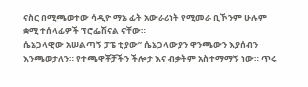ናስር በሚጫወተው ሳዲዮ ማኔ ፊት አውራሪነት የሚመራ ቢኾንም ሁሉም ቋሚ ተሰላፊዎች ፕሮፌሽናል ናቸው።
ሴኔጋላዊው አሠልጣኝ ፓፔ ቲያው” ሴኔጋላውያን ዋንጫውን እያሰብን እንጫወታለን። የተጫዋቾቻችን ችሎታ እና ብቃትም አስተማማኝ ነው። ጥሩ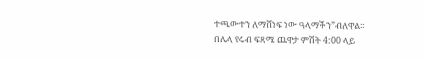ተጫውተን ለማሸነፍ ነው ዓላማችን”ብለዋል።
በሌላ የሩብ ፍጻሜ ጨዋታ ምሽት 4:00 ላይ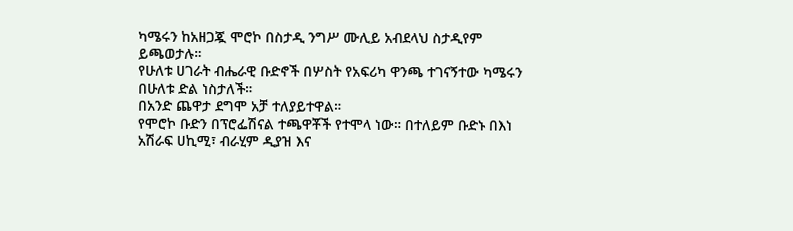ካሜሩን ከአዘጋጇ ሞሮኮ በስታዲ ንግሥ ሙሊይ አብደላህ ስታዲየም ይጫወታሉ።
የሁለቱ ሀገራት ብሔራዊ ቡድኖች በሦስት የአፍሪካ ዋንጫ ተገናኝተው ካሜሩን በሁለቱ ድል ነስታለች።
በአንድ ጨዋታ ደግሞ አቻ ተለያይተዋል።
የሞሮኮ ቡድን በፕሮፌሽናል ተጫዋቾች የተሞላ ነው። በተለይም ቡድኑ በእነ አሽራፍ ሀኪሚ፣ ብራሂም ዲያዝ እና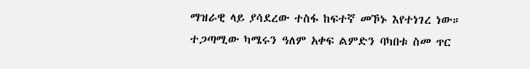ማዝራዊ ላይ ያሳደረው ተስፋ ከፍተኛ መኾኑ እየተነገረ ነው።
ተጋጣሚው ካሜሩን ዓለም አቀፍ ልምድን ባካበቱ ስመ ጥር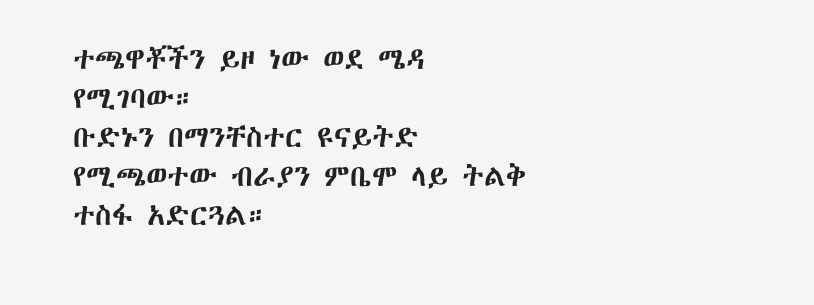ተጫዋቾችን ይዞ ነው ወደ ሜዳ የሚገባው።
ቡድኑን በማንቸስተር ዩናይትድ የሚጫወተው ብራያን ምቤሞ ላይ ትልቅ ተስፋ አድርጓል።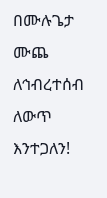በሙሉጌታ ሙጨ
ለኅብረተሰብ ለውጥ እንተጋለን!